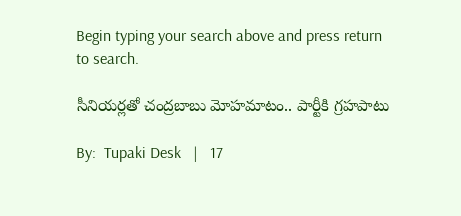Begin typing your search above and press return to search.

సీనియర్లతో చంద్రబాబు మోహమాటం.. పార్టీకి గ్రహపాటు

By:  Tupaki Desk   |   17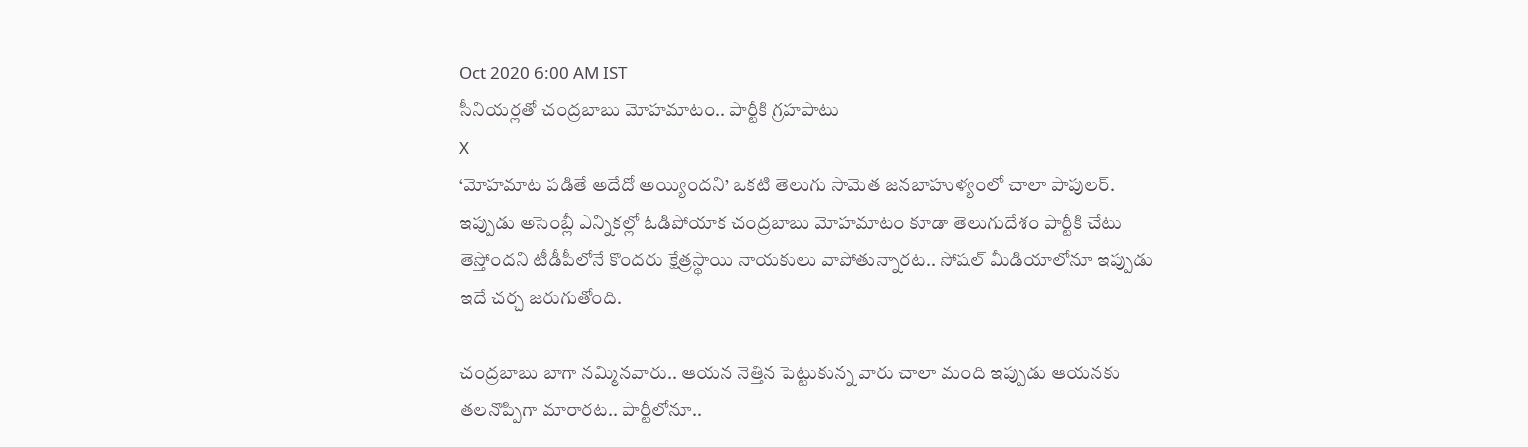Oct 2020 6:00 AM IST
సీనియర్లతో చంద్రబాబు మోహమాటం.. పార్టీకి గ్రహపాటు
X
‘మోహమాట పడితే అదేదో అయ్యిందని’ ఒకటి తెలుగు సామెత జనబాహుళ్యంలో చాలా పాపులర్. ఇప్పుడు అసెంబ్లీ ఎన్నికల్లో ఓడిపోయాక చంద్రబాబు మోహమాటం కూడా తెలుగుదేశం పార్టీకి చేటు తెస్తోందని టీడీపీలోనే కొందరు క్షేత్రస్థాయి నాయకులు వాపోతున్నారట.. సోషల్ మీడియాలోనూ ఇప్పుడు ఇదే చర్చ జరుగుతోంది.

చంద్రబాబు బాగా నమ్మినవారు.. ఆయన నెత్తిన పెట్టుకున్న వారు చాలా మంది ఇప్పుడు ఆయనకు తలనొప్పిగా మారారట.. పార్టీలోనూ..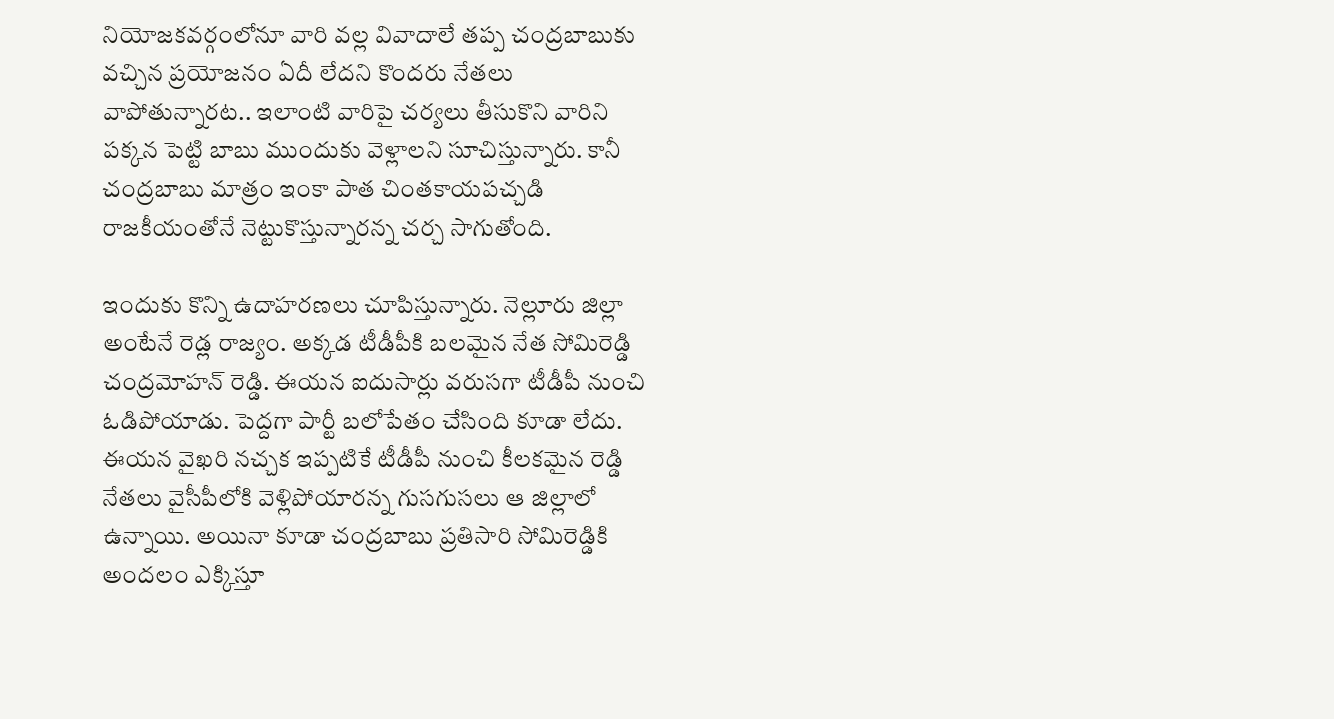నియోజకవర్గంలోనూ వారి వల్ల వివాదాలే తప్ప చంద్రబాబుకు వచ్చిన ప్రయోజనం ఏదీ లేదని కొందరు నేతలు వాపోతున్నారట.. ఇలాంటి వారిపై చర్యలు తీసుకొని వారిని పక్కన పెట్టి బాబు ముందుకు వెళ్లాలని సూచిస్తున్నారు. కానీ చంద్రబాబు మాత్రం ఇంకా పాత చింతకాయపచ్చడి రాజకీయంతోనే నెట్టుకొస్తున్నారన్న చర్చ సాగుతోంది.

ఇందుకు కొన్ని ఉదాహరణలు చూపిస్తున్నారు. నెల్లూరు జిల్లా అంటేనే రెడ్ల రాజ్యం. అక్కడ టీడీపీకి బలమైన నేత సోమిరెడ్డి చంద్రమోహన్ రెడ్డి. ఈయన ఐదుసార్లు వరుసగా టీడీపీ నుంచి ఓడిపోయాడు. పెద్దగా పార్టీ బలోపేతం చేసింది కూడా లేదు. ఈయన వైఖరి నచ్చక ఇప్పటికే టీడీపీ నుంచి కీలకమైన రెడ్డి నేతలు వైసీపీలోకి వెళ్లిపోయారన్న గుసగుసలు ఆ జిల్లాలో ఉన్నాయి. అయినా కూడా చంద్రబాబు ప్రతిసారి సోమిరెడ్డికి అందలం ఎక్కిస్తూ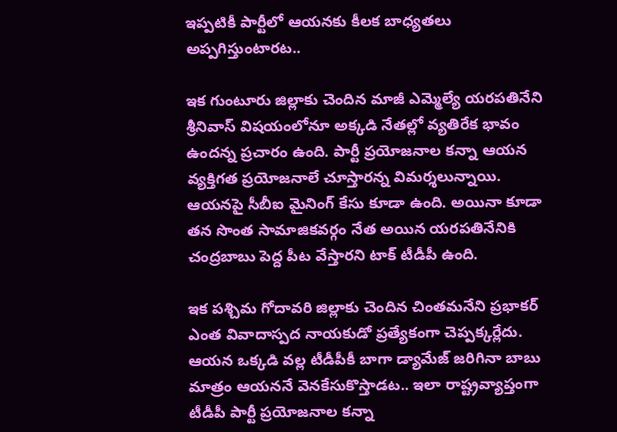ఇప్పటికీ పార్టీలో ఆయనకు కీలక బాధ్యతలు అప్పగిస్తుంటారట..

ఇక గుంటూరు జిల్లాకు చెందిన మాజీ ఎమ్మెల్యే యరపతినేని శ్రీనివాస్ విషయంలోనూ అక్కడి నేతల్లో వ్యతిరేక భావం ఉందన్న ప్రచారం ఉంది. పార్టీ ప్రయోజనాల కన్నా ఆయన వ్యక్తిగత ప్రయోజనాలే చూస్తారన్న విమర్శలున్నాయి. ఆయనపై సీబీఐ మైనింగ్ కేసు కూడా ఉంది. అయినా కూడా తన సొంత సామాజికవర్గం నేత అయిన యరపతినేనికి చంద్రబాబు పెద్ద పీట వేస్తారని టాక్ టీడీపీ ఉంది.

ఇక పశ్చిమ గోదావరి జిల్లాకు చెందిన చింతమనేని ప్రభాకర్ ఎంత వివాదాస్పద నాయకుడో ప్రత్యేకంగా చెప్పక్కర్లేదు. ఆయన ఒక్కడి వల్ల టీడీపీకీ బాగా డ్యామేజ్ జరిగినా బాబు మాత్రం ఆయననే వెనకేసుకొస్తాడట.. ఇలా రాష్ట్రవ్యాప్తంగా టీడీపీ పార్టీ ప్రయోజనాల కన్నా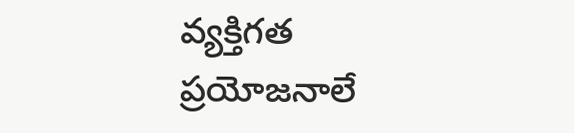వ్యక్తిగత ప్రయోజనాలే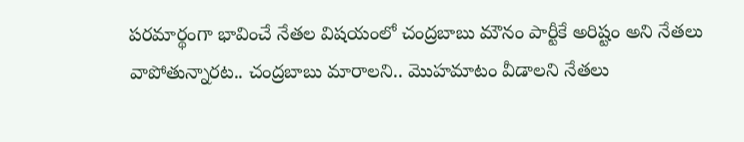పరమార్థంగా భావించే నేతల విషయంలో చంద్రబాబు మౌనం పార్టీకే అరిష్టం అని నేతలు వాపోతున్నారట.. చంద్రబాబు మారాలని.. మొహమాటం వీడాలని నేతలు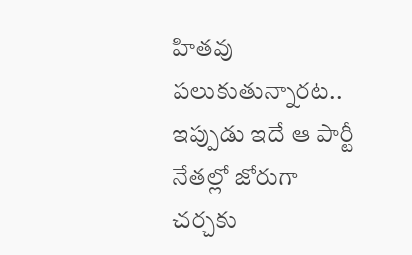హితవు పలుకుతున్నారట.. ఇప్పుడు ఇదే ఆ పార్టీ నేతల్లో జోరుగా చర్చకు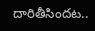దారితీసిందట..